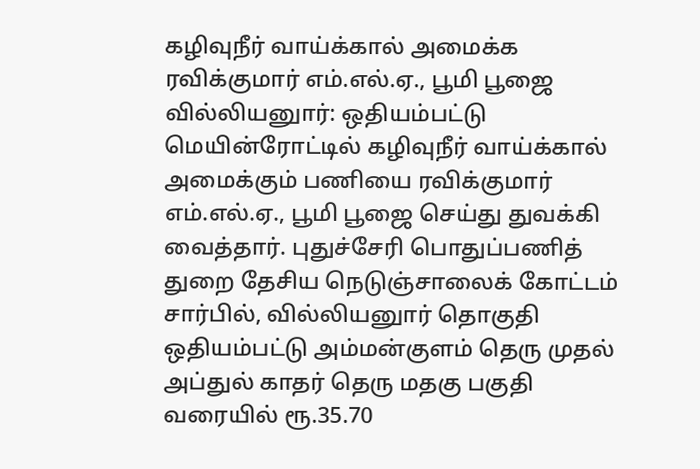கழிவுநீர் வாய்க்கால் அமைக்க ரவிக்குமார் எம்.எல்.ஏ., பூமி பூஜை
வில்லியனுார்: ஒதியம்பட்டு மெயின்ரோட்டில் கழிவுநீர் வாய்க்கால் அமைக்கும் பணியை ரவிக்குமார் எம்.எல்.ஏ., பூமி பூஜை செய்து துவக்கி வைத்தார். புதுச்சேரி பொதுப்பணித் துறை தேசிய நெடுஞ்சாலைக் கோட்டம் சார்பில், வில்லியனுார் தொகுதி ஒதியம்பட்டு அம்மன்குளம் தெரு முதல் அப்துல் காதர் தெரு மதகு பகுதி வரையில் ரூ.35.70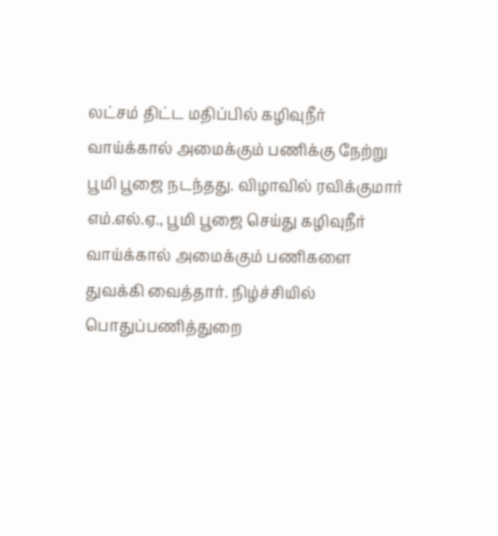லட்சம் திட்ட மதிப்பில் கழிவுநீர் வாய்க்கால் அமைக்கும் பணிக்கு நேற்று பூமி பூஜை நடந்தது. விழாவில் ரவிக்குமார் எம்.எல்.ஏ., பூமி பூஜை செய்து கழிவுநீர் வாய்க்கால் அமைக்கும் பணிகளை துவக்கி வைத்தார். நிழ்ச்சியில் பொதுப்பணித்துறை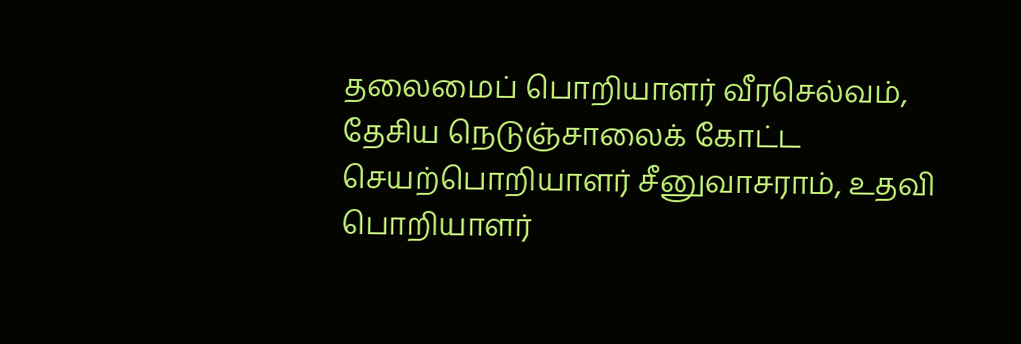தலைமைப் பொறியாளர் வீரசெல்வம், தேசிய நெடுஞ்சாலைக் கோட்ட செயற்பொறியாளர் சீனுவாசராம், உதவி பொறியாளர்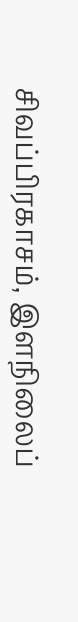சிவப்பிரகாசம், இளநிலைப்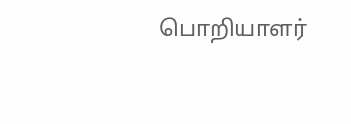பொறியாளர்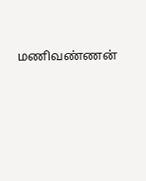மணிவண்ணன்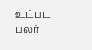உட்பட பலர்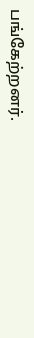பங்கேற்றனர்.